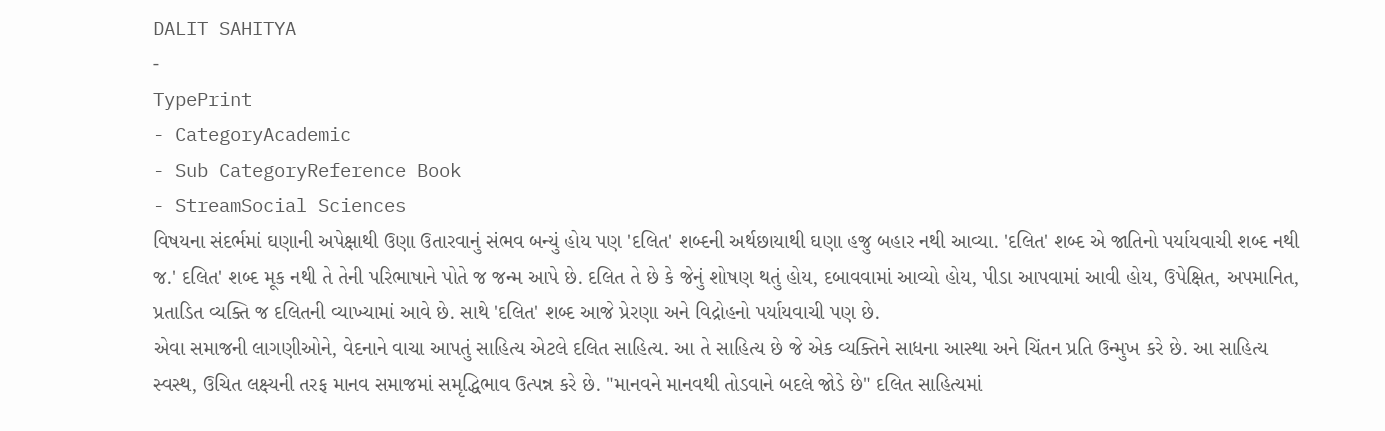DALIT SAHITYA
-
TypePrint
- CategoryAcademic
- Sub CategoryReference Book
- StreamSocial Sciences
વિષયના સંદર્ભમાં ઘણાની અપેક્ષાથી ઉણા ઉતારવાનું સંભવ બન્યું હોય પણ 'દલિત' શબ્દની અર્થછાયાથી ઘણા હજુ બહાર નથી આવ્યા. 'દલિત' શબ્દ એ જાતિનો પર્યાયવાચી શબ્દ નથી જ.' દલિત' શબ્દ મૂક નથી તે તેની પરિભાષાને પોતે જ જન્મ આપે છે. દલિત તે છે કે જેનું શોષણ થતું હોય, દબાવવામાં આવ્યો હોય, પીડા આપવામાં આવી હોય, ઉપેક્ષિત, અપમાનિત, પ્રતાડિત વ્યક્તિ જ દલિતની વ્યાખ્યામાં આવે છે. સાથે 'દલિત' શબ્દ આજે પ્રેરણા અને વિદ્રોહનો પર્યાયવાચી પણ છે.
એવા સમાજની લાગણીઓને, વેદનાને વાચા આપતું સાહિત્ય એટલે દલિત સાહિત્ય. આ તે સાહિત્ય છે જે એક વ્યક્તિને સાધના આસ્થા અને ચિંતન પ્રતિ ઉન્મુખ કરે છે. આ સાહિત્ય સ્વસ્થ, ઉચિત લક્ષ્યની તરફ માનવ સમાજમાં સમૃદ્ધિભાવ ઉત્પન્ન કરે છે. "માનવને માનવથી તોડવાને બદલે જોડે છે" દલિત સાહિત્યમાં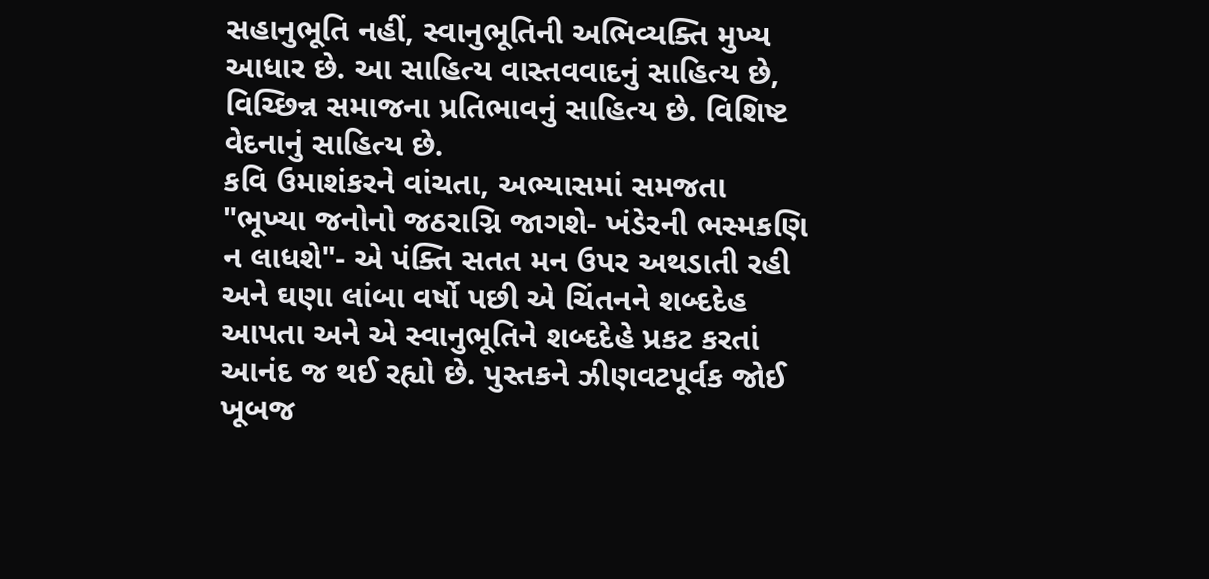સહાનુભૂતિ નહીં, સ્વાનુભૂતિની અભિવ્યક્તિ મુખ્ય આધાર છે. આ સાહિત્ય વાસ્તવવાદનું સાહિત્ય છે, વિચ્છિન્ન સમાજના પ્રતિભાવનું સાહિત્ય છે. વિશિષ્ટ વેદનાનું સાહિત્ય છે.
કવિ ઉમાશંકરને વાંચતા, અભ્યાસમાં સમજતા "ભૂખ્યા જનોનો જઠરાગ્નિ જાગશે- ખંડેરની ભસ્મકણિ ન લાધશે"- એ પંક્તિ સતત મન ઉપર અથડાતી રહી અને ઘણા લાંબા વર્ષો પછી એ ચિંતનને શબ્દદેહ આપતા અને એ સ્વાનુભૂતિને શબ્દદેહે પ્રકટ કરતાં આનંદ જ થઈ રહ્યો છે. પુસ્તકને ઝીણવટપૂર્વક જોઈ ખૂબજ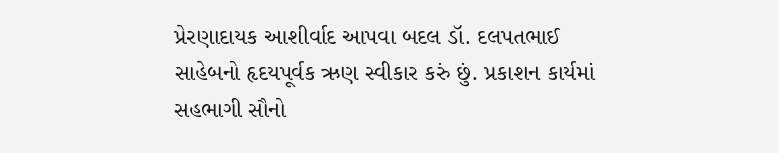પ્રેરણાદાયક આશીર્વાદ આપવા બદલ ડૉ. દલપતભાઈ સાહેબનો હૃદયપૂર્વક ઋણ સ્વીકાર કરું છું. પ્રકાશન કાર્યમાં સહભાગી સૌનો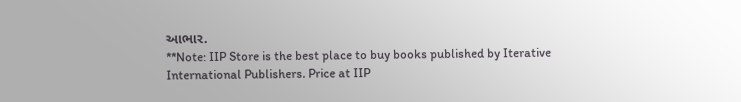આભાર.
**Note: IIP Store is the best place to buy books published by Iterative International Publishers. Price at IIP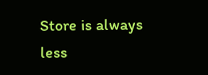Store is always less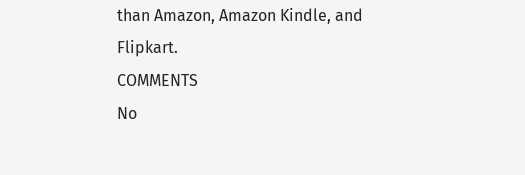than Amazon, Amazon Kindle, and Flipkart.
COMMENTS
No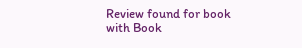Review found for book with Book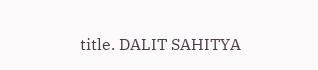title. DALIT SAHITYA